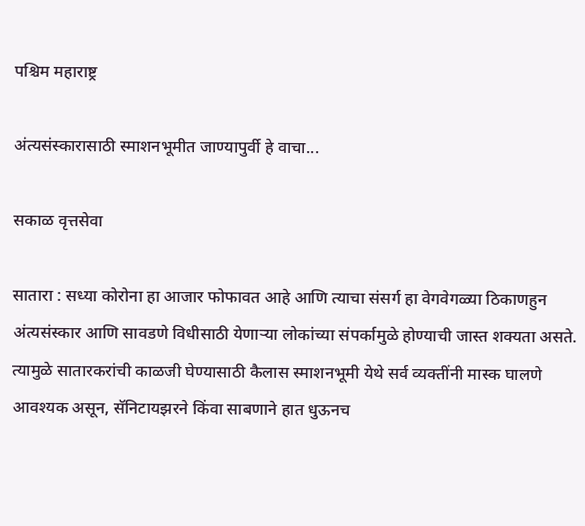पश्चिम महाराष्ट्र

अंत्यसंस्कारासाठी स्माशनभूमीत जाण्यापुर्वी हे वाचा...

सकाळ वृत्तसेवा

सातारा : सध्या कोरोना हा आजार फोफावत आहे आणि त्याचा संसर्ग हा वेगवेगळ्या ठिकाणहुन अंत्यसंस्कार आणि सावडणे विधीसाठी येणाऱ्या लोकांच्या संपर्कामुळे होण्याची जास्त शक्यता असते. त्यामुळे सातारकरांची काळजी घेण्यासाठी कैलास स्माशनभूमी येथे सर्व व्यक्तींनी मास्क घालणे आवश्यक असून, सॅनिटायझरने किंवा साबणाने हात धुऊनच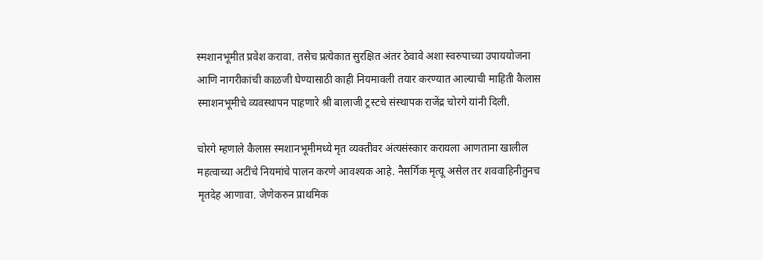स्मशानभूमीत प्रवेश करावा. तसेच प्रत्येकात सुरक्षित अंतर ठेवावे अशा स्वरुपाच्या उपाययोजना आणि नागरीकांची काळजी घेण्यासाठी काही नियमावली तयार करण्यात आल्याची माहिती कैलास स्माशनभूमीचे व्यवस्थापन पाहणारे श्री बालाजी ट्रस्टचे संस्थापक राजेंद्र चोरगे यांनी दिली.

चोरगे म्हणाले कैलास स्मशानभूमीमध्ये मृत व्यक्तीवर अंत्यसंस्कार करायला आणताना खालील महत्वाच्या अटींचे नियमांचे पालन करणे आवश्यक आहे. नैसर्गिक मृत्यू असेल तर शववाहिनीतुनच  मृतदेह आणावा. जेणेकरुन प्राथमिक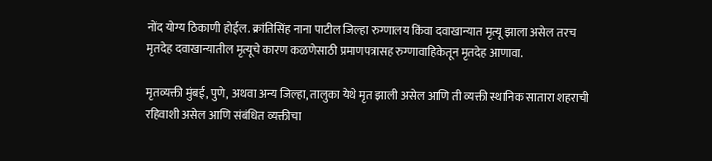नोंद योग्य ठिकाणी होईल. क्रांतिसिंह नाना पाटील जिल्हा रुग्णालय किंवा दवाखान्यात मृत्यू झाला असेल तरच मृतदेह दवाखान्यातील मृत्यूचे कारण कळणेसाठी प्रमाणपत्रासह रुग्णावाहिकेतून मृतदेह आणावा.

मृतव्यक्ती मुंबई, पुणे, अथवा अन्य जिल्हा, तालुका येथे मृत झाली असेल आणि ती व्यक्ती स्थानिक सातारा शहराची रहिवाशी असेल आणि संबंधित व्यक्तीचा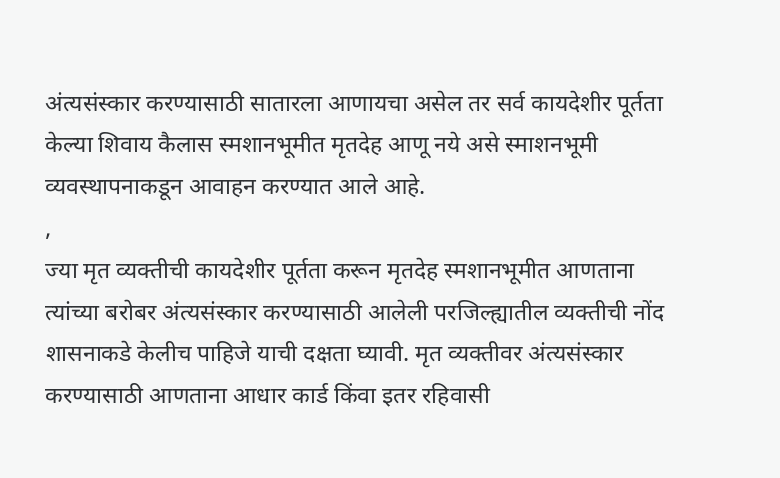अंत्यसंस्कार करण्यासाठी सातारला आणायचा असेल तर सर्व कायदेशीर पूर्तता केल्या शिवाय कैलास स्मशानभूमीत मृतदेह आणू नये असे स्माशनभूमी व्यवस्थापनाकडून आवाहन करण्यात आले आहे.
,
ज्या मृत व्यक्तीची कायदेशीर पूर्तता करून मृतदेह स्मशानभूमीत आणताना त्यांच्या बरोबर अंत्यसंस्कार करण्यासाठी आलेली परजिल्ह्यातील व्यक्तीची नोंद शासनाकडे केलीच पाहिजे याची दक्षता घ्यावी. मृत व्यक्तीवर अंत्यसंस्कार करण्यासाठी आणताना आधार कार्ड किंवा इतर रहिवासी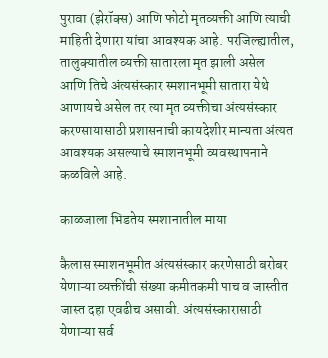पुरावा (झेरॉक्स) आणि फोटो मृतव्यक्ती आणि त्याची माहिती देणारा यांचा आवश्यक आहे. परजिल्ह्यातील, तालुक्यातील व्यक्ती सातारला मृत झाली असेल आणि तिचे अंत्यसंस्कार स्मशानभूमी सातारा येथे आणायचे असेल तर त्या मृत व्यक्तीचा अंत्यसंस्कार करण्सायासाठी प्रशासनाची कायदेशीर मान्यता अंत्यत आवश्यक असल्याचे स्माशनभूमी व्यवस्थापनाने कळविले आहे.

काळजाला भिडतेय स्मशानातील माया

कैलास स्माशनभूमीत अंत्यसंस्कार करणेसाठी बरोबर येणाऱ्या व्यक्तींची संख्या कमीतकमी पाच व जास्तीत जास्त दहा एवढीच असावी. अंत्यसंस्कारासाठी येणाऱ्या सर्व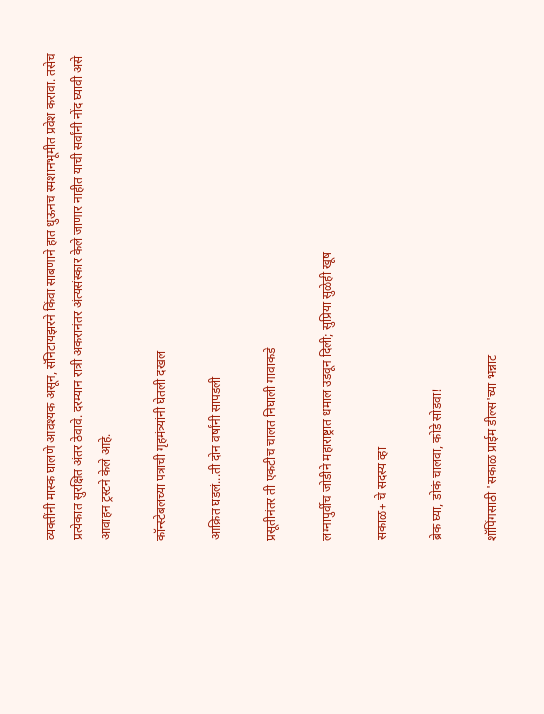व्यक्तींनी मास्क घालणे आवश्यक असून, सॅनिटायझरने किंवा साबणाने हात धुऊनच स्मशानभूमीत प्रवेश करावा. तसेच प्रत्येकात सुरक्षित अंतर ठेवावे. दरम्यान रात्री अकरानंतर अंत्यसंस्कार केले जाणार नाहीत याची सर्वांनी नोंद घ्यावी असे आवाहन ट्रस्टने केले आहे.

कॉन्स्टेबलच्या पत्राची गृहमंत्र्यांनी घेतली दखल

आक्रित घडलं...ती दोन वर्षांनी सापडली

प्रसूतीनंतर ती एकटीच चालत निघाली गावाकडे

लग्नापुर्वीच जोडीने महाराष्ट्रात धमाल उडवून दिली; सुप्रिया सुळेही खूष

सकाळ+ चे सदस्य व्हा

ब्रेक घ्या, डोकं चालवा, कोडे सोडवा!

शॉपिंगसाठी 'सकाळ प्राईम डील्स'च्या भन्नाट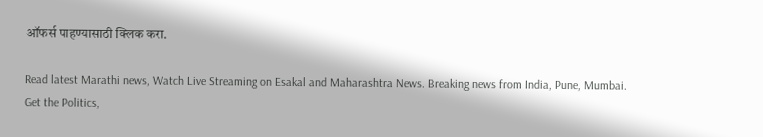ऑफर्स पाहण्यासाठी क्लिक करा.

Read latest Marathi news, Watch Live Streaming on Esakal and Maharashtra News. Breaking news from India, Pune, Mumbai. Get the Politics,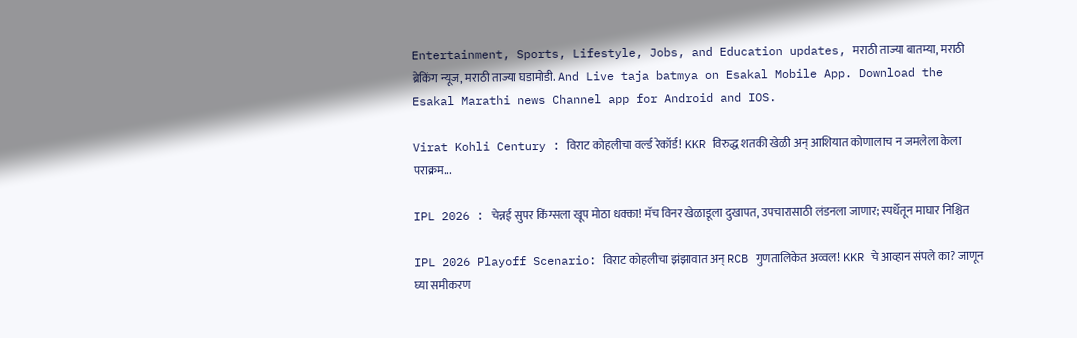Entertainment, Sports, Lifestyle, Jobs, and Education updates, मराठी ताज्या बातम्या, मराठी ब्रेकिंग न्यूज, मराठी ताज्या घडामोडी. And Live taja batmya on Esakal Mobile App. Download the Esakal Marathi news Channel app for Android and IOS.

Virat Kohli Century : विराट कोहलीचा वर्ल्ड रेकॉर्ड! KKR विरुद्ध शतकी खेळी अन् आशियात कोणालाच न जमलेला केला पराक्रम...

IPL 2026 : चेन्नई सुपर किंग्सला खूप मोठा धक्का! मॅच विनर खेळाडूला दुखापत, उपचारासाठी लंडनला जाणार; स्पर्धेतून माघार निश्चित

IPL 2026 Playoff Scenario: विराट कोहलीचा झंझावात अन् RCB गुणतालिकेत अव्वल! KKR चे आव्हान संपले का? जाणून घ्या समीकरण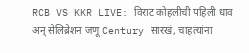RCB VS KKR LIVE: विराट कोहलीची पहिली धाव अन् सेलिब्रेशन जणू Century सारखं, चाहत्यांना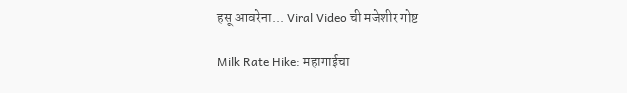हसू आवरेना... Viral Video ची मजेशीर गोष्ट

Milk Rate Hike: महागाईचा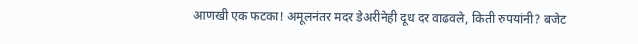आणखी एक फटका! अमूलनंतर मदर डेअरीनेही दूध दर वाढवले, किती रुपयांनी? बजेट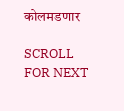कोलमडणार

SCROLL FOR NEXT